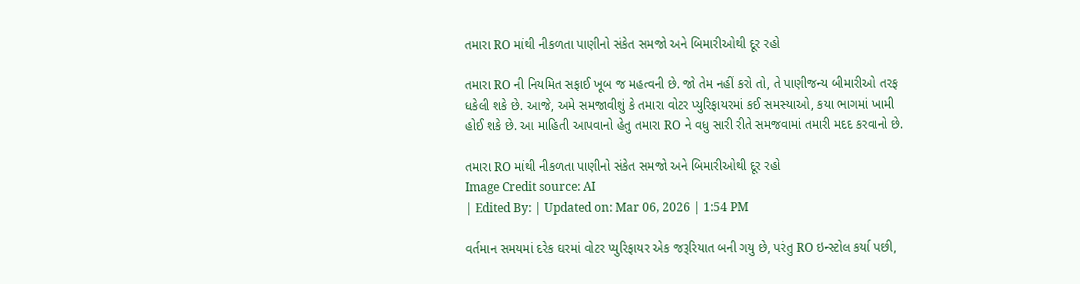તમારા RO માંથી નીકળતા પાણીનો સંકેત સમજો અને બિમારીઓથી દૂર રહો

તમારા RO ની નિયમિત સફાઈ ખૂબ જ મહત્વની છે. જો તેમ નહીં કરો તો, તે પાણીજન્ય બીમારીઓ તરફ ધકેલી શકે છે. આજે, અમે સમજાવીશું કે તમારા વોટર પ્યુરિફાયરમાં કઈ સમસ્યાઓ, કયા ભાગમાં ખામી હોઈ શકે છે. આ માહિતી આપવાનો હેતુ તમારા RO ને વધુ સારી રીતે સમજવામાં તમારી મદદ કરવાનો છે.

તમારા RO માંથી નીકળતા પાણીનો સંકેત સમજો અને બિમારીઓથી દૂર રહો
Image Credit source: AI
| Edited By: | Updated on: Mar 06, 2026 | 1:54 PM

વર્તમાન સમયમાં દરેક ઘરમાં વોટર પ્યુરિફાયર એક જરૂરિયાત બની ગયુ છે, પરંતુ RO ઇન્સ્ટોલ કર્યા પછી,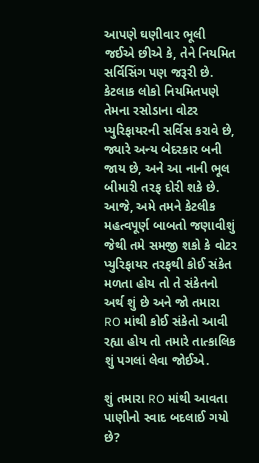આપણે ઘણીવાર ભૂલી જઈએ છીએ કે, તેને નિયમિત સર્વિસિંગ પણ જરૂરી છે. કેટલાક લોકો નિયમિતપણે તેમના રસોડાના વોટર પ્યુરિફાયરની સર્વિસ કરાવે છે, જ્યારે અન્ય બેદરકાર બની જાય છે, અને આ નાની ભૂલ બીમારી તરફ દોરી શકે છે. આજે, અમે તમને કેટલીક મહત્વપૂર્ણ બાબતો જણાવીશું જેથી તમે સમજી શકો કે વોટર પ્યુરિફાયર તરફથી કોઈ સંકેત મળતા હોય તો તે સંકેતનો અર્થ શું છે અને જો તમારા RO માંથી કોઈ સંકેતો આવી રહ્યા હોય તો તમારે તાત્કાલિક શું પગલાં લેવા જોઈએ.

શું તમારા RO માંથી આવતા પાણીનો સ્વાદ બદલાઈ ગયો છે?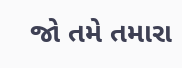જો તમે તમારા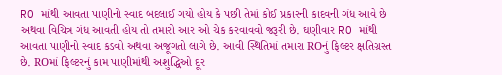RO માંથી આવતા પાણીનો સ્વાદ બદલાઈ ગયો હોય કે પછી તેમાં કોઈ પ્રકારની કાદવની ગંધ આવે છે અથવા વિચિત્ર ગંધ આવતી હોય તો તમારો આર ઓ ચેક કરવાવવો જરૂરી છે. ઘણીવાર RO માંથી આવતા પાણીનો સ્વાદ કડવો અથવા અજૂગતો લાગે છે. આવી સ્થિતિમાં તમારા ROનું ફિલ્ટર ક્ષતિગ્રસ્ત છે. ROમાં ફિલ્ટરનું કામ પાણીમાંથી અશુદ્ધિઓ દૂર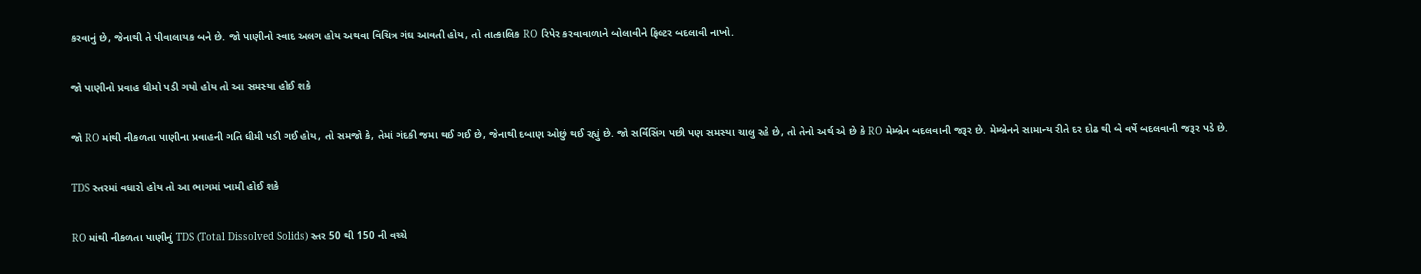કરવાનું છે, જેનાથી તે પીવાલાયક બને છે. જો પાણીનો સ્વાદ અલગ હોય અથવા વિચિત્ર ગંઘ આવતી હોય, તો તાત્કાલિક RO રિપેર કરવાવાળાને બોલાવીને ફિલ્ટર બદલાવી નાખો.

જો પાણીનો પ્રવાહ ધીમો પડી ગયો હોય તો આ સમસ્યા હોઈ શકે

જો RO માંથી નીકળતા પાણીના પ્રવાહની ગતિ ધીમી પડી ગઈ હોય, તો સમજો કે, તેમાં ગંદકી જમા થઈ ગઈ છે, જેનાથી દબાણ ઓછું થઈ રહ્યું છે. જો સર્વિસિંગ પછી પણ સમસ્યા ચાલુ રહે છે, તો તેનો અર્થ એ છે કે RO મેમ્બ્રેન બદલવાની જરૂર છે. મેમ્બ્રેનને સામાન્ય રીતે દર દોઢ થી બે વર્ષે બદલવાની જરૂર પડે છે.

TDS સ્તરમાં વધારો હોય તો આ ભાગમાં ખામી હોઈ શકે

RO માંથી નીકળતા પાણીનું TDS (Total Dissolved Solids) સ્તર 50 થી 150 ની વચ્ચે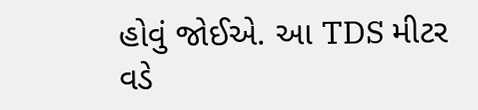હોવું જોઈએ. આ TDS મીટર વડે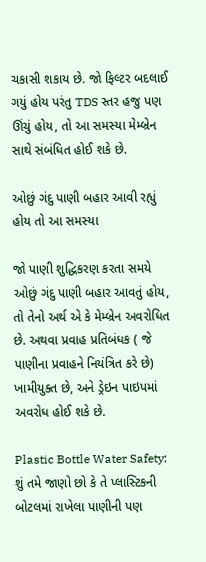ચકાસી શકાય છે. જો ફિલ્ટર બદલાઈ ગયું હોય પરંતુ TDS સ્તર હજુ પણ ઊંચું હોય, તો આ સમસ્યા મેમ્બ્રેન સાથે સંબંધિત હોઈ શકે છે.

ઓછું ગંદુ પાણી બહાર આવી રહ્યું હોય તો આ સમસ્યા

જો પાણી શુદ્ધિકરણ કરતા સમયે ઓછું ગંદુ પાણી બહાર આવતું હોય, તો તેનો અર્થ એ કે મેમ્બ્રેન અવરોધિત છે. અથવા પ્રવાહ પ્રતિબંધક ( જે પાણીના પ્રવાહને નિયંત્રિત કરે છે) ખામીયુક્ત છે, અને ડ્રેઇન પાઇપમાં અવરોધ હોઈ શકે છે.

Plastic Bottle Water Safety: શું તમે જાણો છો કે તે પ્લાસ્ટિકની બોટલમાં રાખેલા પાણીની પણ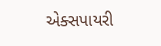એક્સપાયરી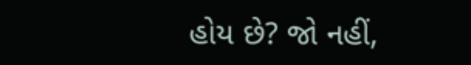હોય છે? જો નહીં,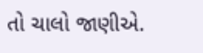તો ચાલો જાણીએ.